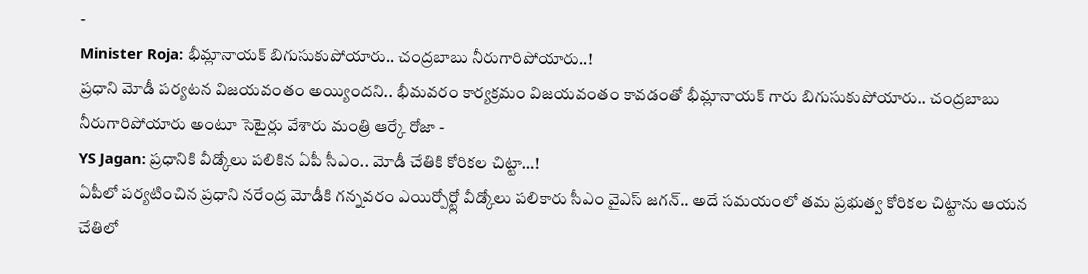-
Minister Roja: భీమ్లానాయక్ బిగుసుకుపోయారు.. చంద్రబాబు నీరుగారిపోయారు..!
ప్రధాని మోడీ పర్యటన విజయవంతం అయ్యిందని.. భీమవరం కార్యక్రమం విజయవంతం కావడంతో భీమ్లానాయక్ గారు బిగుసుకుపోయారు.. చంద్రబాబు నీరుగారిపోయారు అంటూ సెటైర్లు వేశారు మంత్రి ఆర్కే రోజా -
YS Jagan: ప్రధానికి వీడ్కోలు పలికిన ఏపీ సీఎం.. మోడీ చేతికి కోరికల చిట్టా…!
ఏపీలో పర్యటించిన ప్రధాని నరేంద్ర మోడీకి గన్నవరం ఎయిర్పోర్ట్లో వీడ్కోలు పలికారు సీఎం వైఎస్ జగన్.. అదే సమయంలో తమ ప్రభుత్వ కోరికల చిట్టాను ఆయన చేతిలో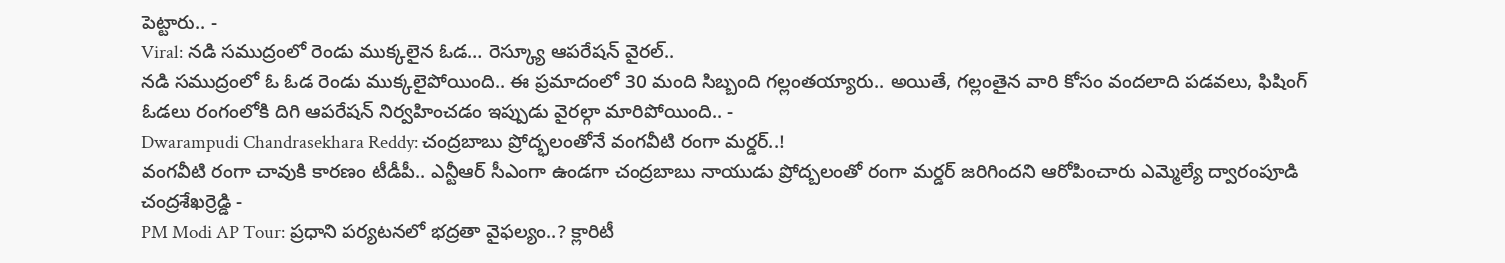పెట్టారు.. -
Viral: నడి సముద్రంలో రెండు ముక్కలైన ఓడ… రెస్క్యూ ఆపరేషన్ వైరల్..
నడి సముద్రంలో ఓ ఓడ రెండు ముక్కలైపోయింది.. ఈ ప్రమాదంలో 30 మంది సిబ్బంది గల్లంతయ్యారు.. అయితే, గల్లంతైన వారి కోసం వందలాది పడవలు, ఫిషింగ్ ఓడలు రంగంలోకి దిగి ఆపరేషన్ నిర్వహించడం ఇప్పుడు వైరల్గా మారిపోయింది.. -
Dwarampudi Chandrasekhara Reddy: చంద్రబాబు ప్రోద్భలంతోనే వంగవీటి రంగా మర్డర్..!
వంగవీటి రంగా చావుకి కారణం టీడీపీ.. ఎన్టీఆర్ సీఎంగా ఉండగా చంద్రబాబు నాయుడు ప్రోద్బలంతో రంగా మర్డర్ జరిగిందని ఆరోపించారు ఎమ్మెల్యే ద్వారంపూడి చంద్రశేఖర్రెడ్డి -
PM Modi AP Tour: ప్రధాని పర్యటనలో భద్రతా వైఫల్యం..? క్లారిటీ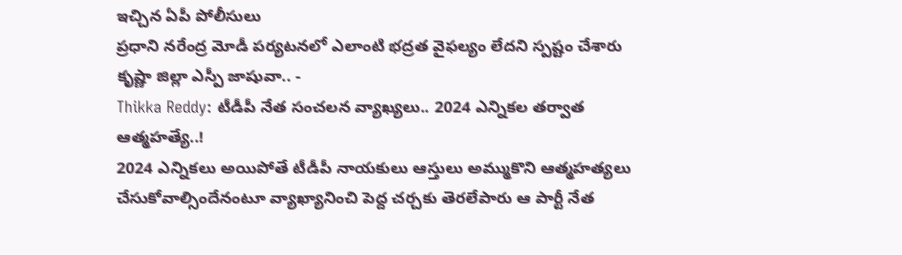ఇచ్చిన ఏపీ పోలీసులు
ప్రధాని నరేంద్ర మోడీ పర్యటనలో ఎలాంటి భద్రత వైఫల్యం లేదని స్పష్టం చేశారు కృష్ణా జిల్లా ఎస్పీ జాషువా.. -
Thikka Reddy: టీడీపీ నేత సంచలన వ్యాఖ్యలు.. 2024 ఎన్నికల తర్వాత ఆత్మహత్యే..!
2024 ఎన్నికలు అయిపోతే టీడీపీ నాయకులు ఆస్తులు అమ్ముకొని ఆత్మహత్యలు చేసుకోవాల్సిందేనంటూ వ్యాఖ్యానించి పెద్ద చర్చకు తెరలేపారు ఆ పార్టీ నేత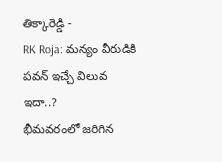తిక్కారెడ్డి -
RK Roja: మన్యం వీరుడికి పవన్ ఇచ్చే విలువ ఇదా..?
భీమవరంలో జరిగిన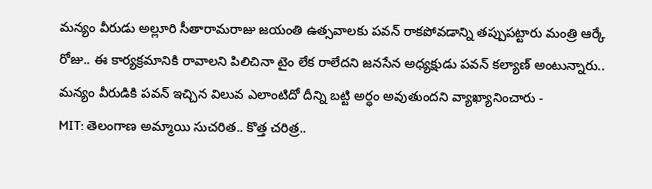మన్యం వీరుడు అల్లూరి సీతారామరాజు జయంతి ఉత్సవాలకు పవన్ రాకపోవడాన్ని తప్పుపట్టారు మంత్రి ఆర్కే రోజు.. ఈ కార్యక్రమానికి రావాలని పిలిచినా టైం లేక రాలేదని జనసేన అధ్యక్షుడు పవన్ కల్యాణ్ అంటున్నారు.. మన్యం వీరుడికి పవన్ ఇచ్చిన విలువ ఎలాంటిదో దీన్ని బట్టి అర్ధం అవుతుందని వ్యాఖ్యానించారు -
MIT: తెలంగాణ అమ్మాయి సుచరిత.. కొత్త చరిత్ర..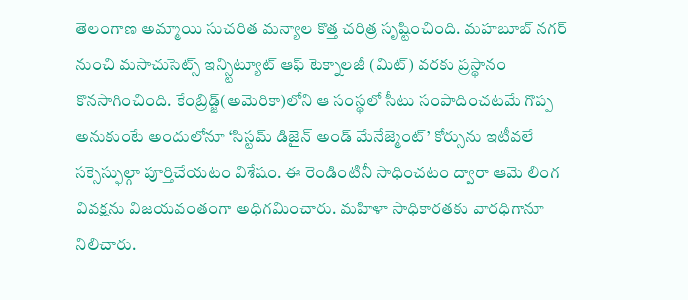తెలంగాణ అమ్మాయి సుచరిత మన్యాల కొత్త చరిత్ర సృష్టించింది. మహబూబ్ నగర్ నుంచి మసాచుసెట్స్ ఇన్స్టిట్యూట్ ఆఫ్ టెక్నాలజీ (మిట్) వరకు ప్రస్థానం కొనసాగించింది. కేంబ్రిడ్జ్(అమెరికా)లోని ఆ సంస్థలో సీటు సంపాదించటమే గొప్ప అనుకుంటే అందులోనూ ‘సిస్టమ్ డిజైన్ అండ్ మేనేజ్మెంట్’ కోర్సును ఇటీవలే సక్సెస్ఫుల్గా పూర్తిచేయటం విశేషం. ఈ రెండింటినీ సాధించటం ద్వారా ఆమె లింగ వివక్షను విజయవంతంగా అధిగమించారు. మహిళా సాధికారతకు వారధిగానూ నిలిచారు.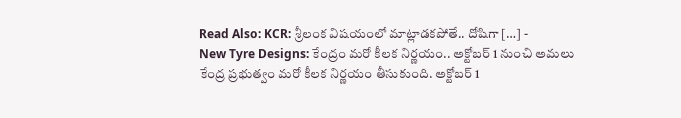Read Also: KCR: శ్రీలంక విషయంలో మాట్లాడకపోతే.. దోషిగా […] -
New Tyre Designs: కేంద్రం మరో కీలక నిర్ణయం.. అక్టోబర్ 1 నుంచి అమలు
కేంద్ర ప్రభుత్వం మరో కీలక నిర్ణయం తీసుకుంది. అక్టోబర్ 1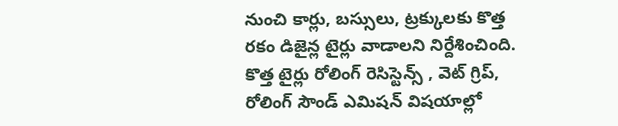నుంచి కార్లు, బస్సులు, ట్రక్కులకు కొత్త రకం డిజైన్ల టైర్లు వాడాలని నిర్దేశించింది. కొత్త టైర్లు రోలింగ్ రెసిస్టెన్స్ , వెట్ గ్రిప్, రోలింగ్ సౌండ్ ఎమిషన్ విషయాల్లో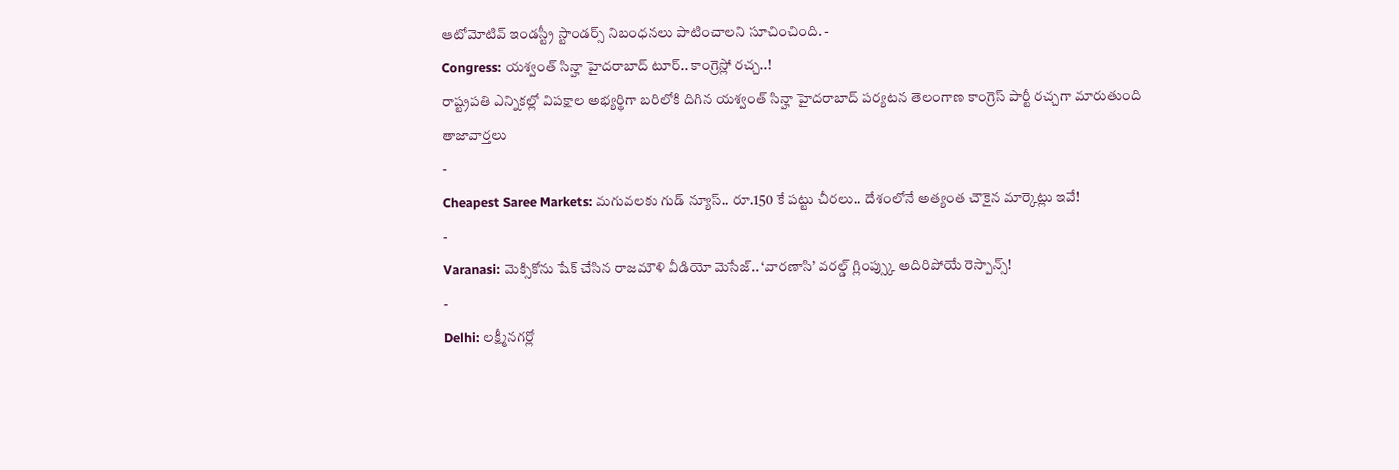ఆటోమోటివ్ ఇండస్ట్రీ స్టాండర్స్ నిబంధనలు పాటించాలని సూచించింది. -
Congress: యశ్వంత్ సిన్హా హైదరాబాద్ టూర్.. కాంగ్రెస్లో రచ్చ..!
రాష్ట్రపతి ఎన్నికల్లో విపక్షాల అభ్యర్థిగా బరిలోకి దిగిన యశ్వంత్ సిన్హా హైదరాబాద్ పర్యటన తెలంగాణ కాంగ్రెస్ పార్టీ రచ్చగా మారుతుంది
తాజావార్తలు
-
Cheapest Saree Markets: మగువలకు గుడ్ న్యూస్.. రూ.150 కే పట్టు చీరలు.. దేశంలోనే అత్యంత చౌకైన మార్కెట్లు ఇవే!
-
Varanasi: మెక్సికోను షేక్ చేసిన రాజమౌళి వీడియో మెసేజ్.. ‘వారణాసి’ వరల్డ్ గ్లింప్స్కు అదిరిపోయే రెస్పాన్స్!
-
Delhi: లక్ష్మీనగర్లో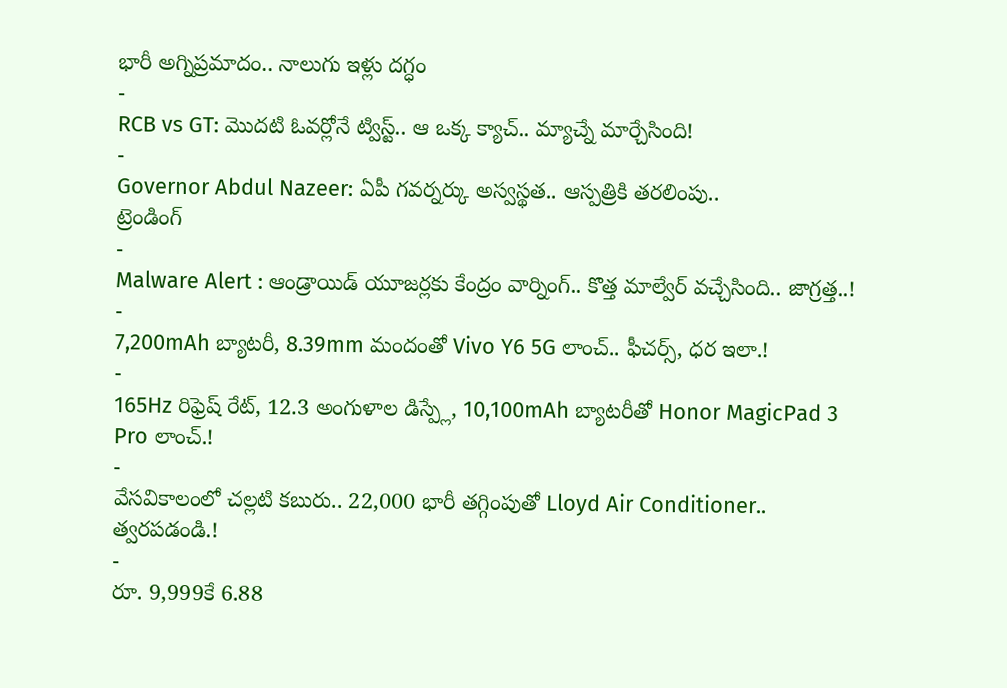భారీ అగ్నిప్రమాదం.. నాలుగు ఇళ్లు దగ్ధం
-
RCB vs GT: మొదటి ఓవర్లోనే ట్విస్ట్.. ఆ ఒక్క క్యాచ్.. మ్యాచ్నే మార్చేసింది!
-
Governor Abdul Nazeer: ఏపీ గవర్నర్కు అస్వస్థత.. ఆస్పత్రికి తరలింపు..
ట్రెండింగ్
-
Malware Alert : ఆండ్రాయిడ్ యూజర్లకు కేంద్రం వార్నింగ్.. కొత్త మాల్వేర్ వచ్చేసింది.. జాగ్రత్త..!
-
7,200mAh బ్యాటరీ, 8.39mm మందంతో Vivo Y6 5G లాంచ్.. ఫీచర్స్, ధర ఇలా.!
-
165Hz రిఫ్రెష్ రేట్, 12.3 అంగుళాల డిస్ప్లే, 10,100mAh బ్యాటరీతో Honor MagicPad 3 Pro లాంచ్.!
-
వేసవికాలంలో చల్లటి కబురు.. 22,000 భారీ తగ్గింపుతో Lloyd Air Conditioner.. త్వరపడండి.!
-
రూ. 9,999కే 6.88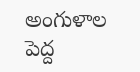అంగుళాల పెద్ద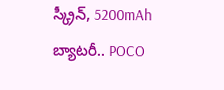స్క్రీన్, 5200mAh బ్యాటరీ.. POCO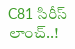C81 సిరీస్ లాంచ్..!